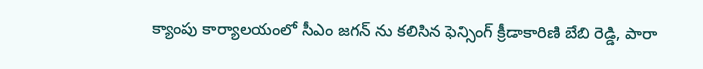క్యాంపు కార్యాలయంలో సీఎం జగన్ ను కలిసిన ఫెన్సింగ్ క్రీడాకారిణి బేబి రెడ్డి, పారా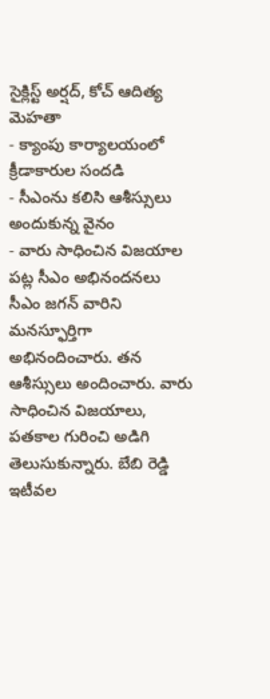సైక్లిస్ట్ అర్షద్, కోచ్ ఆదిత్య మెహతా
- క్యాంపు కార్యాలయంలో క్రీడాకారుల సందడి
- సీఎంను కలిసి ఆశీస్సులు అందుకున్న వైనం
- వారు సాధించిన విజయాల పట్ల సీఎం అభినందనలు
సీఎం జగన్ వారిని మనస్ఫూర్తిగా అభినందించారు. తన ఆశీస్సులు అందించారు. వారు సాధించిన విజయాలు, పతకాల గురించి అడిగి తెలుసుకున్నారు. బేబి రెడ్డి ఇటీవల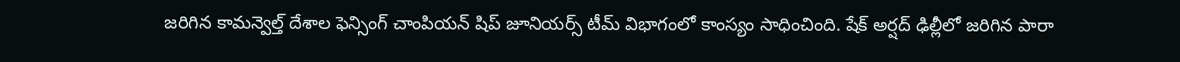జరిగిన కామన్వెల్త్ దేశాల ఫెన్సింగ్ చాంపియన్ షిప్ జూనియర్స్ టీమ్ విభాగంలో కాంస్యం సాధించింది. షేక్ అర్షద్ ఢిల్లీలో జరిగిన పారా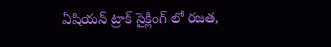ఏషియన్ ట్రాక్ సైక్లింగ్ లో రజత,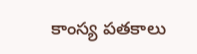కాంస్య పతకాలు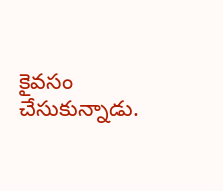కైవసం చేసుకున్నాడు.